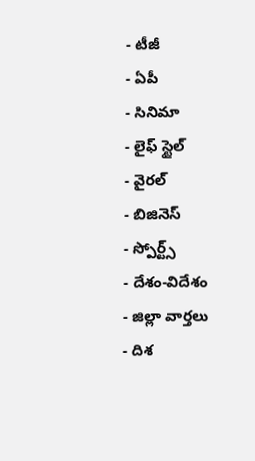- టీజీ
- ఏపీ
- సినిమా
- లైఫ్ స్టైల్
- వైరల్
- బిజినెస్
- స్పోర్ట్స్
- దేశం-విదేశం
- జిల్లా వార్తలు
- దిశ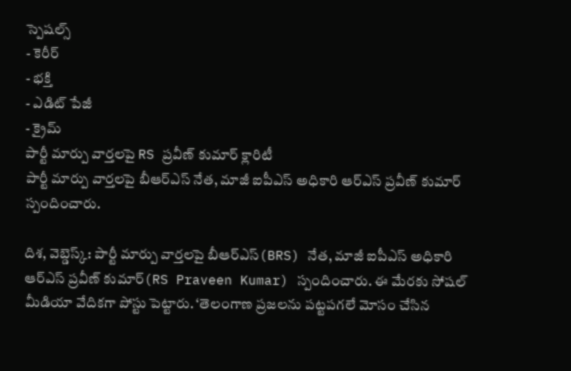స్పెషల్స్
- కెరీర్
- భక్తి
- ఎడిట్ పేజీ
- క్రైమ్
పార్టీ మార్పు వార్తలపై RS ప్రవీణ్ కుమార్ క్లారిటీ
పార్టీ మార్పు వార్తలపై బీఆర్ఎస్ నేత, మాజీ ఐపీఎస్ అధికారి ఆర్ఎస్ ప్రవీణ్ కుమార్ స్పందించారు.

దిశ, వెబ్డెస్క్: పార్టీ మార్పు వార్తలపై బీఆర్ఎస్(BRS) నేత, మాజీ ఐపీఎస్ అధికారి ఆర్ఎస్ ప్రవీణ్ కుమార్(RS Praveen Kumar) స్పందించారు. ఈ మేరకు సోషల్ మీడియా వేదికగా పోస్టు పెట్టారు. ‘తెలంగాణ ప్రజలను పట్టపగలే మోసం చేసిన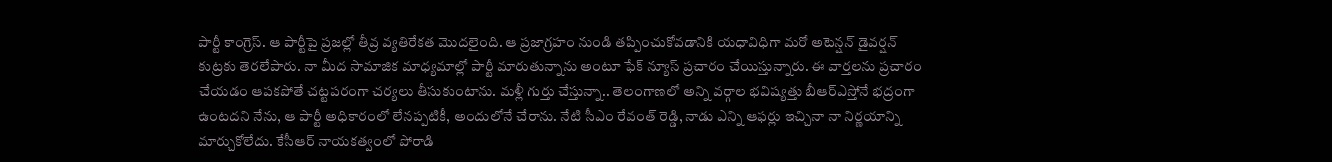పార్టీ కాంగ్రెస్. ఆ పార్టీపై ప్రజల్లో తీవ్ర వ్యతిరేకత మొదలైంది. ఆ ప్రజాగ్రహం నుండి తప్పించుకోవడానికి యధావిధిగా మరో అటెన్షన్ డైవర్షన్ కుట్రకు తెరలేపారు. నా మీద సామాజిక మాధ్యమాల్లో పార్టీ మారుతున్నాను అంటూ ఫేక్ న్యూస్ ప్రచారం చేయిస్తున్నారు. ఈ వార్తలను ప్రచారం చేయడం ఆపకపోతే చట్టపరంగా చర్యలు తీసుకుంటాను. మళ్లీ గుర్తు చేస్తున్నా.. తెలంగాణలో అన్ని వర్గాల భవిష్యత్తు బీఆర్ఎస్తోనే భద్రంగా ఉంటదని నేను, ఆ పార్టీ అధికారంలో లేనప్పటికీ, అందులోనే చేరాను. నేటి సీఎం రేవంత్ రెడ్డి, నాడు ఎన్ని ఆఫర్లు ఇచ్చినా నా నిర్ణయాన్ని మార్చుకోలేదు. కేసీఆర్ నాయకత్వంలో పోరాడి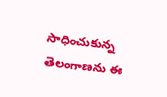సాధించుకున్న తెలంగాణను ఈ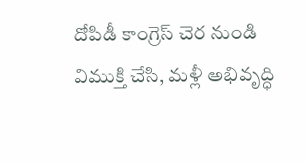దోపిడీ కాంగ్రెస్ చెర నుండి విముక్తి చేసి, మళ్లీ అభివృద్ధి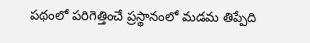పథంలో పరిగెత్తించే ప్రస్థానంలో మడమ తిప్పేది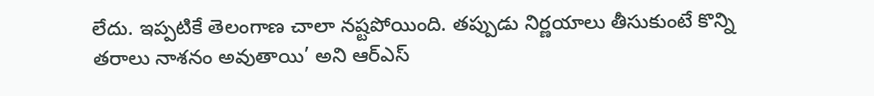లేదు. ఇప్పటికే తెలంగాణ చాలా నష్టపోయింది. తప్పుడు నిర్ణయాలు తీసుకుంటే కొన్ని తరాలు నాశనం అవుతాయి’ అని ఆర్ఎస్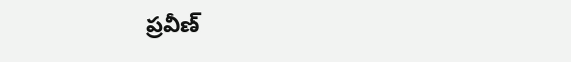ప్రవీణ్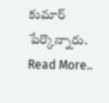కుమార్ పేర్కొన్నారు.
Read More..